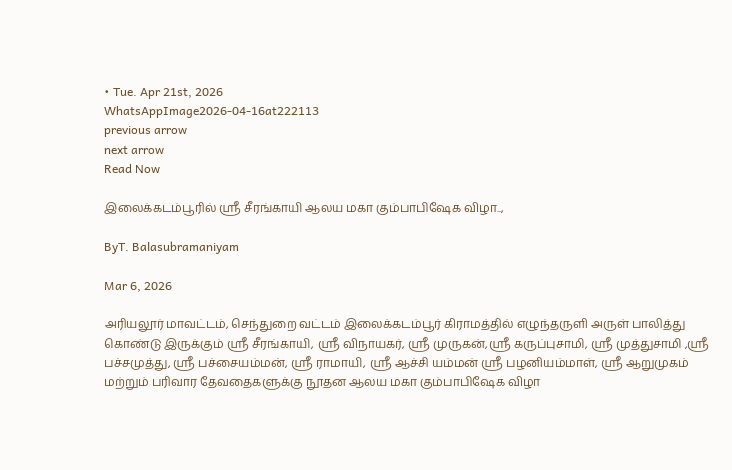• Tue. Apr 21st, 2026
WhatsAppImage2026-04-16at222113
previous arrow
next arrow
Read Now

இலைக்கடம்பூரில் ஸ்ரீ சீரங்காயி ஆலய மகா கும்பாபிஷேக விழா..,

ByT. Balasubramaniyam

Mar 6, 2026

அரியலூர் மாவட்டம், செந்துறை வட்டம் இலைக்கடம்பூர் கிராமத்தில் எழுந்தருளி அருள் பாலித்து கொண்டு இருக்கும் ஸ்ரீ சீரங்காயி, ஸ்ரீ விநாயகர், ஸ்ரீ முருகன்,ஸ்ரீ கருப்புசாமி, ஸ்ரீ முத்துசாமி ,ஸ்ரீ பச்சமுத்து, ஸ்ரீ பச்சையம்மன், ஸ்ரீ ராமாயி, ஸ்ரீ ஆச்சி யம்மன் ஸ்ரீ பழனியம்மாள், ஸ்ரீ ஆறுமுகம் மற்றும் பரிவார தேவதைகளுக்கு நூதன ஆலய மகா கும்பாபிஷேக விழா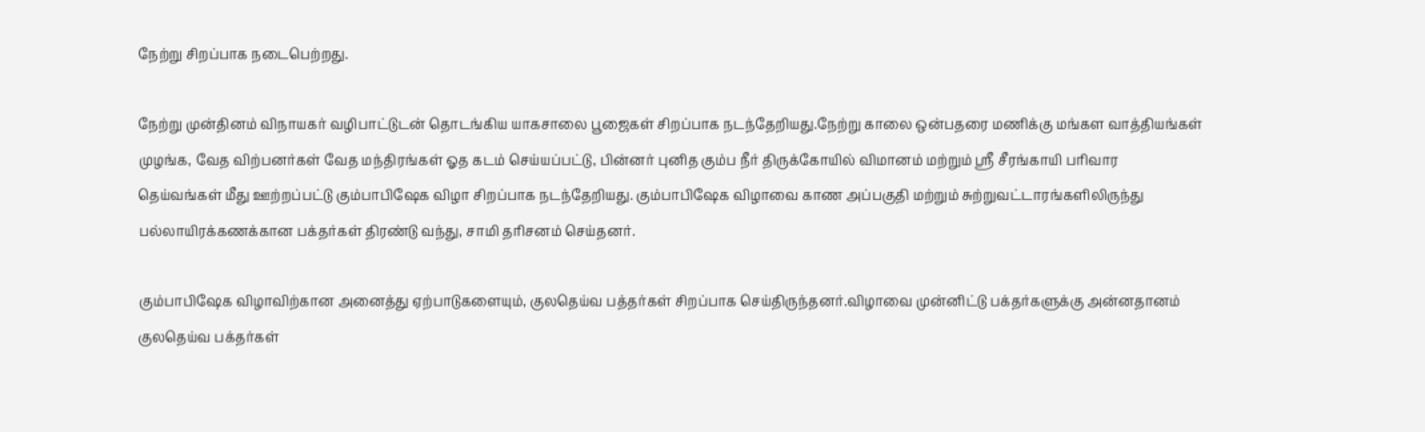நேற்று சிறப்பாக நடைபெற்றது.

நேற்று முன்தினம் விநாயகர் வழிபாட்டுடன் தொடங்கிய யாகசாலை பூஜைகள் சிறப்பாக நடந்தேறியது.நேற்று காலை ஒன்பதரை மணிக்கு மங்கள வாத்தியங்கள் முழங்க, வேத விற்பனர்கள் வேத மந்திரங்கள் ஓத கடம் செய்யப்பட்டு, பின்னர் புனித கும்ப நீர் திருக்கோயில் விமானம் மற்றும் ஸ்ரீ சீரங்காயி பரிவார தெய்வங்கள் மீது ஊற்றப்பட்டு கும்பாபிஷேக விழா சிறப்பாக நடந்தேறியது. கும்பாபிஷேக விழாவை காண அப்பகுதி மற்றும் சுற்றுவட்டாரங்களிலிருந்து பல்லாயிரக்கணக்கான பக்தர்கள் திரண்டு வந்து, சாமி தரிசனம் செய்தனர்.

கும்பாபிஷேக விழாவிற்கான அனைத்து ஏற்பாடுகளையும், குலதெய்வ பத்தர்கள் சிறப்பாக செய்திருந்தனர்.விழாவை முன்னிட்டு பக்தர்களுக்கு அன்னதானம் குலதெய்வ பக்தர்கள்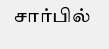சார்பில்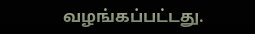வழங்கப்பட்டது.